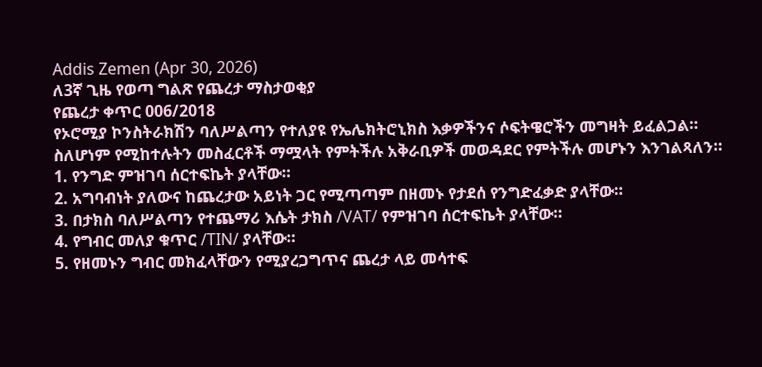Addis Zemen (Apr 30, 2026)
ለ3ኛ ጊዜ የወጣ ግልጽ የጨረታ ማስታወቂያ
የጨረታ ቀጥር 006/2018
የኦሮሚያ ኮንስትራክሽን ባለሥልጣን የተለያዩ የኤሌክትሮኒክስ እቃዎችንና ሶፍትዌሮችን መግዛት ይፈልጋል።
ስለሆነም የሚከተሉትን መስፈርቶች ማሟላት የምትችሉ አቅራቢዎች መወዳደር የምትችሉ መሆኑን እንገልጻለን።
1. የንግድ ምዝገባ ሰርተፍኬት ያላቸው።
2. አግባብነት ያለውና ከጨረታው አይነት ጋር የሚጣጣም በዘመኑ የታደሰ የንግድፈቃድ ያላቸው።
3. በታክስ ባለሥልጣን የተጨማሪ እሴት ታክስ /VAT/ የምዝገባ ሰርተፍኬት ያላቸው።
4. የግብር መለያ ቁጥር /TIN/ ያላቸው።
5. የዘመኑን ግብር መክፈላቸውን የሚያረጋግጥና ጨረታ ላይ መሳተፍ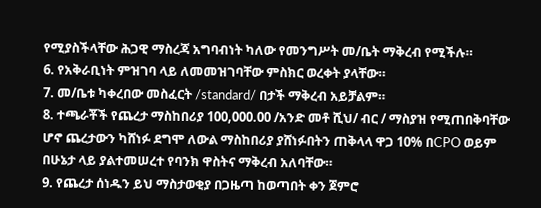የሚያስችላቸው ሕጋዊ ማስረጃ አግባብነት ካለው የመንግሥት መ/ቤት ማቅረብ የሚችሉ።
6. የአቅራቢነት ምዝገባ ላይ ለመመዝገባቸው ምስክር ወረቀት ያላቸው።
7. መ/ቤቱ ካቀረበው መስፈርት /standard/ በታች ማቅረብ አይቻልም።
8. ተጫራቾች የጨረታ ማስከበሪያ 100,000.00 /አንድ መቶ ሺህ/ ብር / ማስያዝ የሚጠበቅባቸው ሆኖ ጨረታውን ካሸነፉ ደግሞ ለውል ማስከበሪያ ያሸነፉበትን ጠቅላላ ዋጋ 10% በCPO ወይም በሁኔታ ላይ ያልተመሠረተ የባንክ ዋስትና ማቅረብ አለባቸው።
9. የጨረታ ሰነዱን ይህ ማስታወቂያ በጋዜጣ ከወጣበት ቀን ጀምሮ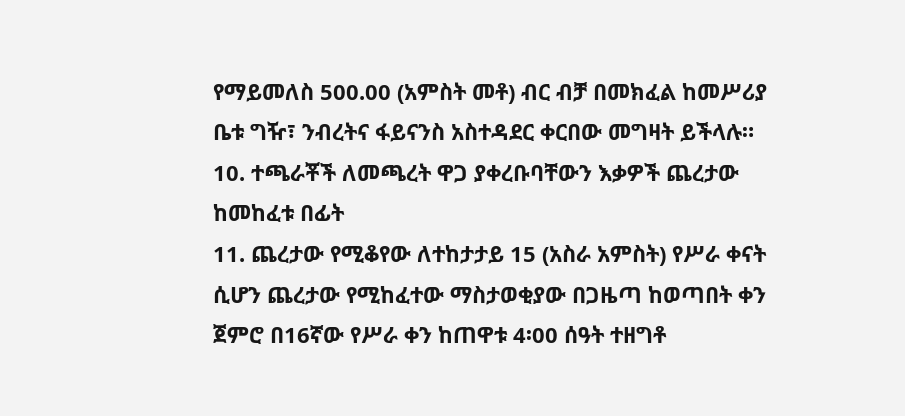የማይመለስ 500.00 (አምስት መቶ) ብር ብቻ በመክፈል ከመሥሪያ ቤቱ ግዥ፣ ንብረትና ፋይናንስ አስተዳደር ቀርበው መግዛት ይችላሉ።
10. ተጫራቾች ለመጫረት ዋጋ ያቀረቡባቸውን እቃዎች ጨረታው ከመከፈቱ በፊት
11. ጨረታው የሚቆየው ለተከታታይ 15 (አስራ አምስት) የሥራ ቀናት ሲሆን ጨረታው የሚከፈተው ማስታወቂያው በጋዜጣ ከወጣበት ቀን ጀምሮ በ16ኛው የሥራ ቀን ከጠዋቱ 4፡00 ሰዓት ተዘግቶ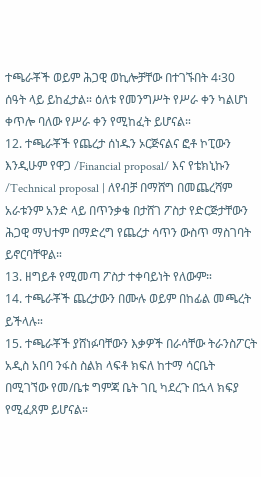ተጫራቾች ወይም ሕጋዊ ወኪሎቻቸው በተገኙበት 4፡30 ሰዓት ላይ ይከፈታል። ዕለቱ የመንግሥት የሥራ ቀን ካልሆነ ቀጥሎ ባለው የሥራ ቀን የሚከፈት ይሆናል።
12. ተጫራቾች የጨረታ ሰነዱን ኦርጅናልና ፎቶ ኮፒውን እንዲሁም የዋጋ /Financial proposal/ እና የቴክኒኩን /Technical proposal | ለየብቻ በማሸግ በመጨረሻም አራቱንም አንድ ላይ በጥንቃቄ በታሸገ ፖስታ የድርጅታቸውን ሕጋዊ ማህተም በማድረግ የጨረታ ሳጥን ውስጥ ማስገባት ይኖርባቸዋል።
13. ዘግይቶ የሚመጣ ፖስታ ተቀባይነት የለውም።
14. ተጫራቾች ጨረታውን በሙሉ ወይም በከፊል መጫረት ይችላሉ።
15. ተጫራቾች ያሸነፉባቸውን እቃዎች በራሳቸው ትራንስፖርት አዲስ አበባ ንፋስ ስልክ ላፍቶ ክፍለ ከተማ ሳርቤት በሚገኘው የመ/ቤቱ ግምጃ ቤት ገቢ ካደረጉ በኋላ ክፍያ የሚፈጸም ይሆናል።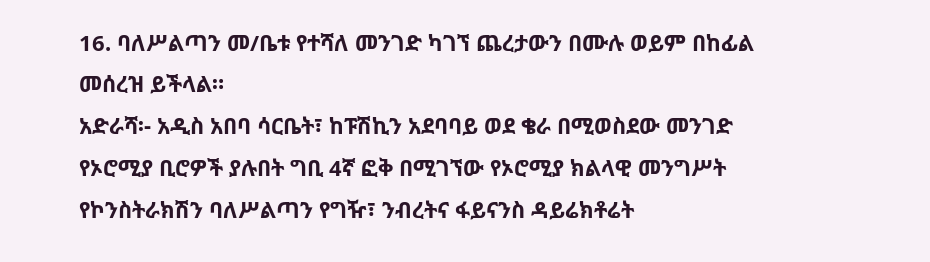16. ባለሥልጣን መ/ቤቱ የተሻለ መንገድ ካገኘ ጨረታውን በሙሉ ወይም በከፊል መሰረዝ ይችላል።
አድራሻ፡- አዲስ አበባ ሳርቤት፣ ከፑሽኪን አደባባይ ወደ ቄራ በሚወስደው መንገድ የኦሮሚያ ቢሮዎች ያሉበት ግቢ 4ኛ ፎቅ በሚገኘው የኦሮሚያ ክልላዊ መንግሥት የኮንስትራክሽን ባለሥልጣን የግዥ፣ ንብረትና ፋይናንስ ዳይሬክቶሬት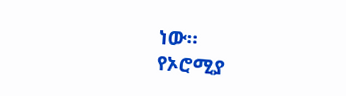ነው።
የኦሮሚያ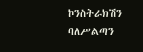ኮንስትራክሽን ባለሥልጣን